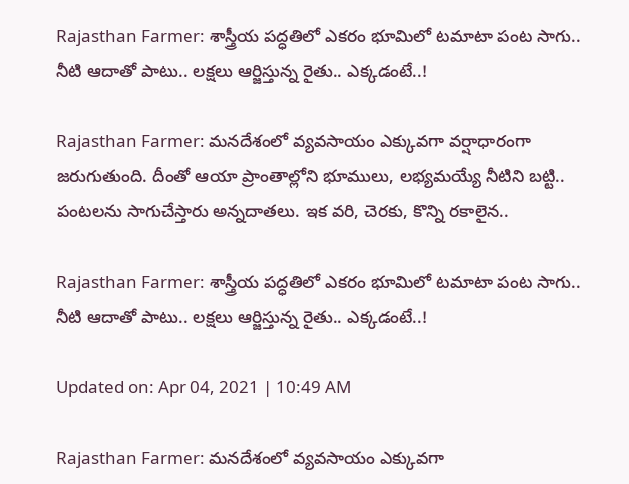Rajasthan Farmer: శాస్త్రీయ పద్ధతిలో ఎకరం భూమిలో టమాటా పంట సాగు.. నీటి ఆదాతో పాటు.. లక్షలు ఆర్జిస్తున్న రైతు.. ఎక్కడంటే..!

Rajasthan Farmer: మనదేశంలో వ్యవసాయం ఎక్కువగా వర్షాధారంగా జరుగుతుంది. దీంతో ఆయా ప్రాంతాల్లోని భూములు, లభ్యమయ్యే నీటిని బట్టి.. పంటలను సాగుచేస్తారు అన్నదాతలు. ఇక వరి, చెరకు, కొన్ని రకాలైన..

Rajasthan Farmer: శాస్త్రీయ పద్ధతిలో ఎకరం భూమిలో టమాటా పంట సాగు.. నీటి ఆదాతో పాటు.. లక్షలు ఆర్జిస్తున్న రైతు.. ఎక్కడంటే..!

Updated on: Apr 04, 2021 | 10:49 AM

Rajasthan Farmer: మనదేశంలో వ్యవసాయం ఎక్కువగా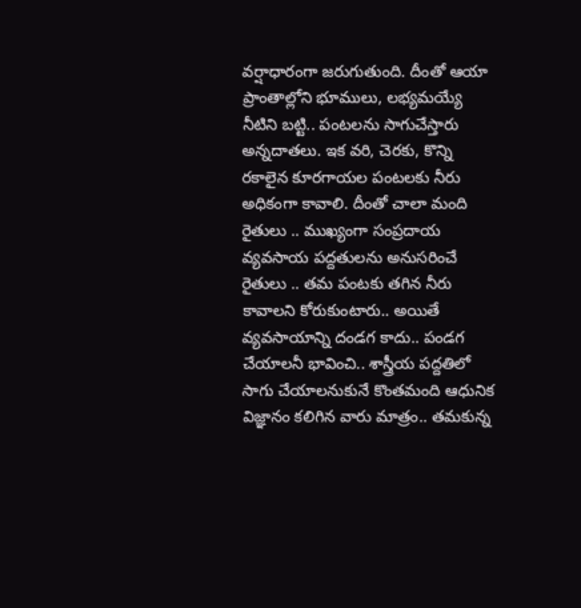వర్షాధారంగా జరుగుతుంది. దీంతో ఆయా ప్రాంతాల్లోని భూములు, లభ్యమయ్యే నీటిని బట్టి.. పంటలను సాగుచేస్తారు అన్నదాతలు. ఇక వరి, చెరకు, కొన్ని రకాలైన కూరగాయల పంటలకు నీరు అధికంగా కావాలి. దీంతో చాలా మంది రైతులు .. ముఖ్యంగా సంప్రదాయ వ్యవసాయ పద్దతులను అనుసరించే రైతులు .. తమ పంటకు తగిన నీరు కావాలని కోరుకుంటారు.. అయితే వ్యవసాయాన్ని దండగ కాదు.. పండగ చేయాలనీ భావించి.. శాస్త్రీయ పద్దతిలో సాగు చేయాలనుకునే కొంతమంది ఆధునిక విజ్ఞానం కలిగిన వారు మాత్రం.. తమకున్న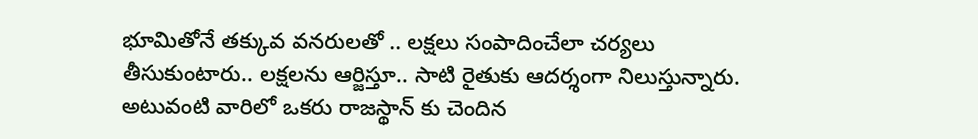భూమితోనే తక్కువ వనరులతో .. లక్షలు సంపాదించేలా చర్యలు తీసుకుంటారు.. లక్షలను ఆర్జిస్తూ.. సాటి రైతుకు ఆదర్శంగా నిలుస్తున్నారు. అటువంటి వారిలో ఒకరు రాజస్థాన్ కు చెందిన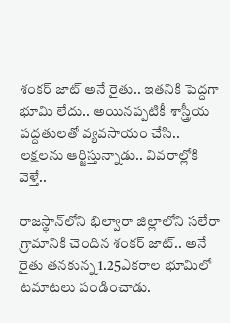శంకర్ జాట్ అనే రైతు.. ఇతనికి పెద్దగా భూమి లేదు.. అయినప్పటికీ శాస్త్రీయ పద్దతులతో వ్యవసాయం చేసి.. లక్షలను ఆర్జిస్తున్నాడు.. వివరాల్లోకి వెళ్తే..

రాజస్థాన్‌లోని భిల్వారా జిల్లాలోని సలేరా గ్రామానికి చెందిన శంకర్ జాట్.. అనే రైతు తనకున్న 1.25ఎకరాల భూమిలో టమాటలు పండించాడు.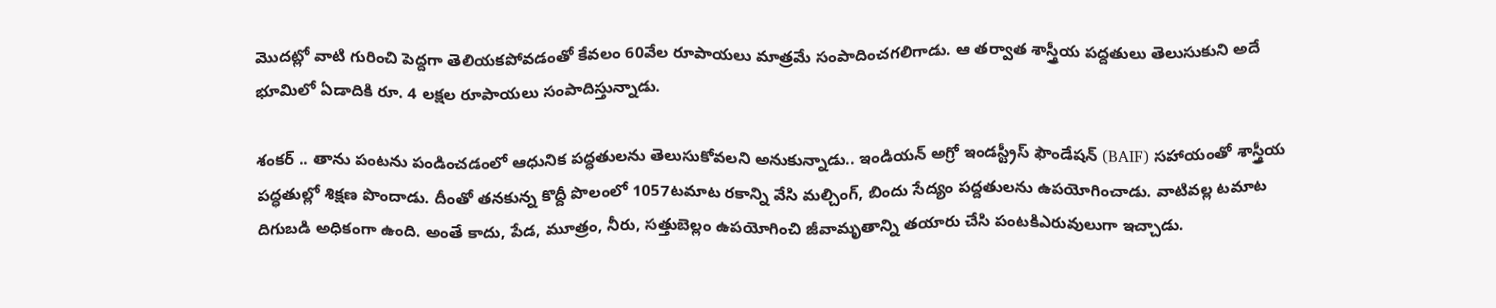మొదట్లో వాటి గురించి పెద్దగా తెలియకపోవడంతో కేవలం 60వేల రూపాయలు మాత్రమే సంపాదించగలిగాడు. ఆ తర్వాత శాస్త్రీయ పద్దతులు తెలుసుకుని అదే భూమిలో ఏడాదికి రూ. 4 లక్షల రూపాయలు సంపాదిస్తున్నాడు.

శంకర్ .. తాను పంటను పండించడంలో ఆధునిక పద్ధతులను తెలుసుకోవలని అనుకున్నాడు.. ఇండియన్ అగ్రో ఇండస్ట్రీస్ ఫౌండేషన్ (BAIF) సహాయంతో శాస్త్రీయ పద్ధతుల్లో శిక్షణ పొందాడు. దీంతో తనకున్న కొద్దీ పొలంలో 1057టమాట రకాన్ని వేసి మల్చింగ్, బిందు సేద్యం పద్దతులను ఉపయోగించాడు. వాటివల్ల టమాట దిగుబడి అధికంగా ఉంది. అంతే కాదు, పేడ, మూత్రం, నీరు, సత్తుబెల్లం ఉపయోగించి జీవామృతాన్ని తయారు చేసి పంటకిఎరువులుగా ఇచ్చాడు.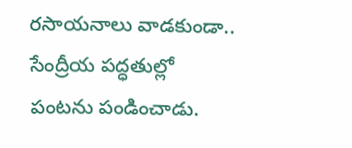రసాయనాలు వాడకుండా.. సేంద్రీయ పద్ధతుల్లో పంటను పండించాడు.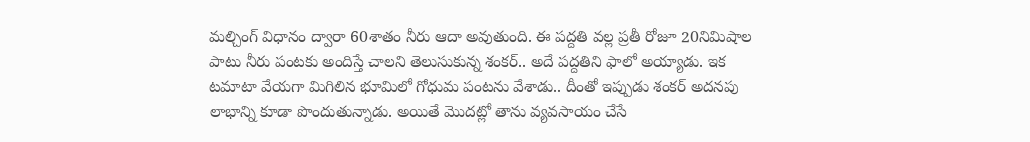మల్చింగ్ విధానం ద్వారా 60శాతం నీరు ఆదా అవుతుంది. ఈ పద్దతి వల్ల ప్రతీ రోజూ 20నిమిషాల పాటు నీరు పంటకు అందిస్తే చాలని తెలుసుకున్న శంకర్.. అదే పద్దతిని ఫాలో అయ్యాడు. ఇక టమాటా వేయగా మిగిలిన భూమిలో గోధుమ పంటను వేశాడు.. దీంతో ఇప్పుడు శంకర్ అదనపు లాభాన్ని కూడా పొందుతున్నాడు. అయితే మొదట్లో తాను వ్యవసాయం చేసే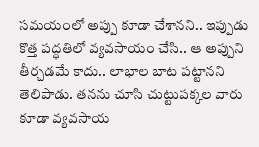సమయంలో అప్పు కూడా చేశానని.. ఇప్పుడు కొత్త పద్ధతిలో వ్యవసాయం చేసి.. ఆ అప్పుని తీర్చడమే కాదు.. లాభాల బాట పట్టానని తెలిపాడు. తనను చూసి చుట్టుపక్కల వారు కూడా వ్యవసాయ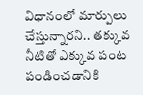విధానంలో మార్పులు చేస్తున్నారని.. తక్కువ నీటితో ఎక్కువ పంట పండించడానికి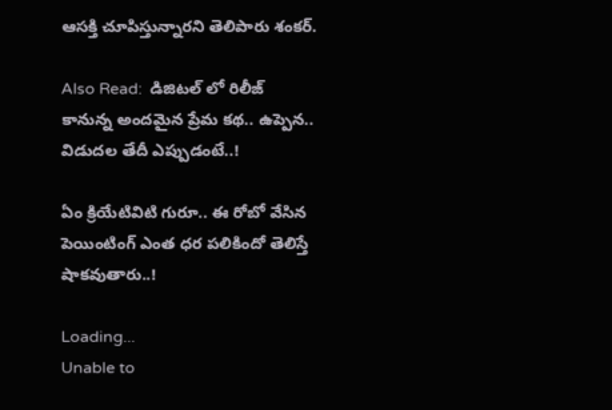ఆసక్తి చూపిస్తున్నారని తెలిపారు శంకర్.

Also Read:  డిజిటల్ లో రిలీజ్ కానున్న అందమైన ప్రేమ కథ.. ఉప్పెన.. విడుదల తేదీ ఎప్పుడంటే..!

ఏం క్రియేటివిటి గురూ.. ఈ రోబో వేసిన పెయింటింగ్‌ ఎంత ధర పలికిందో తెలిస్తే షాకవుతారు..!

Loading...
Unable to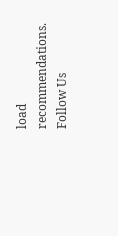load recommendations.
Follow Us